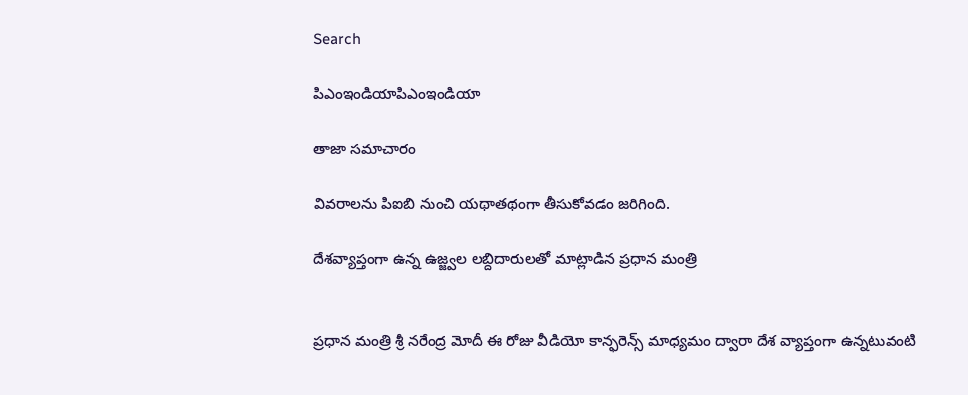Search

పిఎంఇండియాపిఎంఇండియా

తాజా స‌మాచారం

వివరాలను పిఐబి నుంచి యథాతథంగా తీసుకోవడం జరిగింది.

దేశ‌వ్యాప్తంగా ఉన్న ఉజ్జ్వ‌ల ల‌బ్దిదారుల‌తో మాట్లాడిన ప్ర‌ధాన మంత్రి


ప్ర‌ధాన మంత్రి శ్రీ న‌రేంద్ర మోదీ ఈ రోజు వీడియో కాన్ఫ‌రెన్స్ మాధ్య‌మం ద్వారా దేశ‌ వ్యాప్తంగా ఉన్న‌టువంటి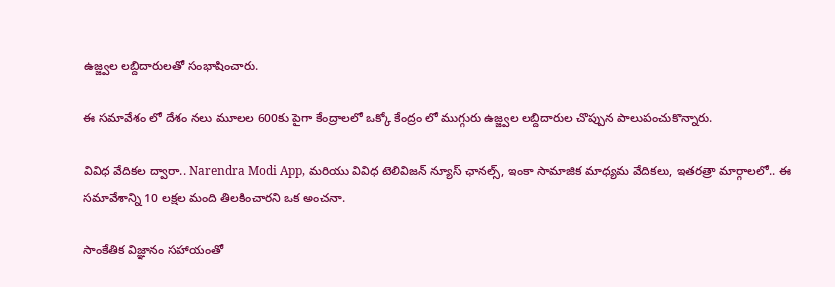ఉజ్జ్వ‌ల ల‌బ్దిదారుల‌తో సంభాషించారు.

ఈ స‌మావేశం లో దేశం న‌లు మూల‌ల 600కు పైగా కేంద్రాల‌లో ఒక్కో కేంద్రం లో ముగ్గురు ఉజ్జ్వ‌ల ల‌బ్దిదారుల చొప్పున పాలుపంచుకొన్నారు.

వివిధ వేదిక‌ల ద్వారా.. Narendra Modi App, మరియు వివిధ టెలివిజ‌న్ న్యూస్ ఛాన‌ల్స్, ఇంకా సామాజిక మాధ్య‌మ వేదిక‌లు, ఇత‌ర‌త్రా మార్గాలలో.. ఈ స‌మావేశాన్ని 10 ల‌క్ష‌ల మంది తిల‌కించారని ఒక అంచనా.

సాంకేతిక విజ్ఞానం సహాయంతో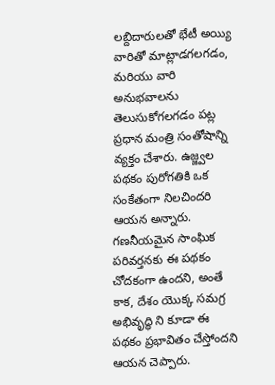ల‌బ్దిదారుల‌తో భేటీ అయ్యి వారితో మాట్లాడగలగడం, మరియు వారి అనుభ‌వాల‌ను తెలుసుకోగలగడం పట్ల ప్ర‌ధాన మంత్రి సంతోషాన్ని వ్య‌క్తం చేశారు. ఉజ్జ్వ‌ల ప‌థ‌కం పురోగ‌తికి ఒక సంకేతంగా నిలచిందరి ఆయ‌న అన్నారు. గణనీయమైన సాంఘిక ప‌రివ‌ర్త‌న‌కు ఈ ప‌థ‌కం చోద‌కంగా ఉంద‌ని, అంతే కాక, దేశం యొక్క స‌మ‌గ్ర అభివృద్ధి ని కూడా ఈ పథకం ప్ర‌భావితం చేస్తోంద‌ని ఆయ‌న చెప్పారు.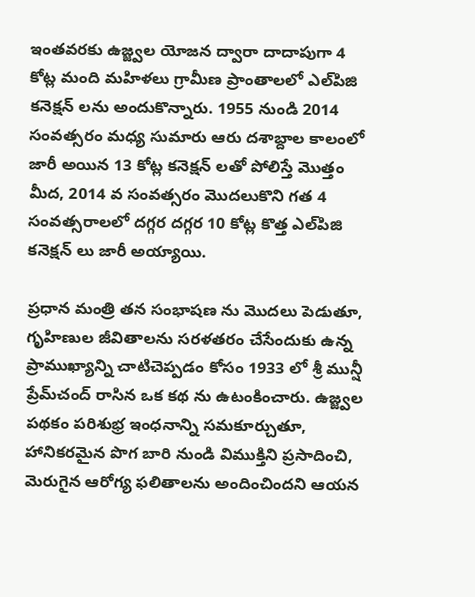ఇంత‌వ‌ర‌కు ఉజ్జ్వ‌ల యోజ‌న ద్వారా దాదాపుగా 4 కోట్ల మంది మ‌హిళ‌లు గ్రామీణ ప్రాంతాల‌లో ఎల్‌పిజి క‌నెక్ష‌న్ లను అందుకొన్నారు. 1955 నుండి 2014 సంవ‌త్స‌రం మ‌ధ్య సుమారు ఆరు దశాబ్దాల కాలంలో జారీ అయిన 13 కోట్ల కనెక్షన్ లతో పోలిస్తే మొత్తం మీద, 2014 వ సంవ‌త్స‌రం మొదలుకొని గ‌త 4 సంవ‌త్స‌రాల‌లో దగ్గర దగ్గర 10 కోట్ల కొత్త ఎల్‌పిజి క‌నెక్ష‌న్ లు జారీ అయ్యాయి.

ప్ర‌ధాన మంత్రి త‌న సంభాష‌ణ ను మొద‌లు పెడుతూ, గృహిణుల జీవితాల‌ను స‌ర‌ళ‌త‌రం చేసేందుకు ఉన్న‌ ప్రాముఖ్యాన్ని చాటిచెప్ప‌డం కోసం 1933 లో శ్రీ మున్షీ ప్రేమ్‌చంద్ రాసిన ఒక క‌థ‌ ను ఉటంకించారు. ఉజ్జ్వ‌ల ప‌థ‌కం ప‌రిశుభ్ర ఇంధ‌నాన్ని స‌మ‌కూర్చుతూ, హానిక‌ర‌మైన పొగ బారి నుండి విముక్తిని ప్ర‌సాదించి, మెరుగైన ఆరోగ్య ఫ‌లితాలను అందించింద‌ని ఆయ‌న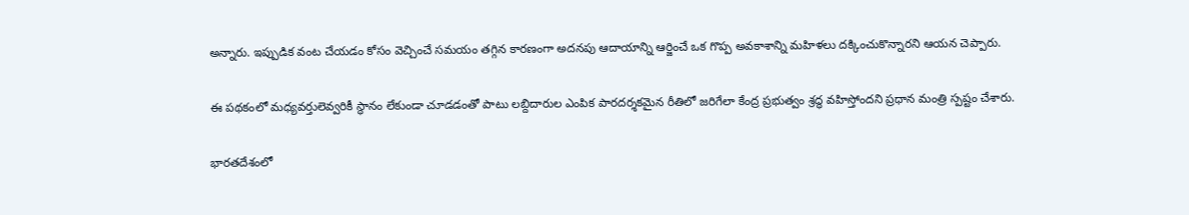అన్నారు. ఇప్పుడిక వంట చేయ‌డం కోసం వెచ్చించే స‌మ‌యం త‌గ్గిన కార‌ణంగా అద‌న‌పు ఆదాయాన్ని ఆర్జించే ఒక గొప్ప అవ‌కాశాన్ని మహిళలు ద‌క్కించుకొన్నార‌ని ఆయ‌న చెప్పారు.

ఈ ప‌థ‌కంలో మ‌ధ్య‌వ‌ర్తులెవ్వరికీ స్థానం లేకుండా చూడ‌డంతో పాటు ల‌బ్దిదారుల‌ ఎంపిక పార‌ద‌ర్శ‌క‌మైన రీతిలో జ‌రిగేలా కేంద్ర ప్ర‌భుత్వం శ్ర‌ద్ధ వ‌హిస్తోంద‌ని ప్ర‌ధాన మంత్రి స్ప‌ష్టం చేశారు.

భార‌త‌దేశంలో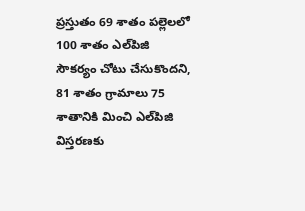ప్రస్తుతం 69 శాతం ప‌ల్లెలలో 100 శాతం ఎల్‌పిజి సౌకర్యం చోటు చేసుకొందని, 81 శాతం గ్రామాలు 75 శాతానికి మించి ఎల్‌పిజి విస్త‌ర‌ణ‌కు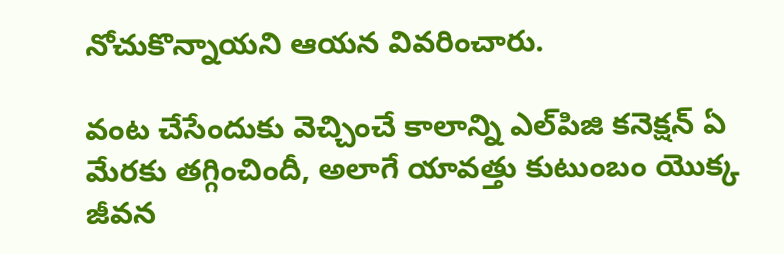నోచుకొన్నాయని ఆయ‌న వివ‌రించారు.

వంట చేసేందుకు వెచ్చించే కాలాన్ని ఎల్‌పిజి క‌నెక్ష‌న్ ఏ మేర‌కు త‌గ్గించిందీ, అలాగే యావ‌త్తు కుటుంబం యొక్క జీవ‌న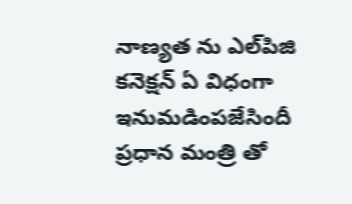నాణ్య‌త‌ ను ఎల్‌పిజి క‌నెక్ష‌న్ ఏ విధంగా ఇనుమ‌డింపజేసిందీ ప్రధాన మంత్రి తో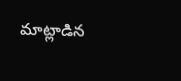మాట్లాడిన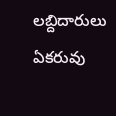ల‌బ్దిదారులు ఏకరువు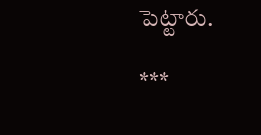పెట్టారు.

***